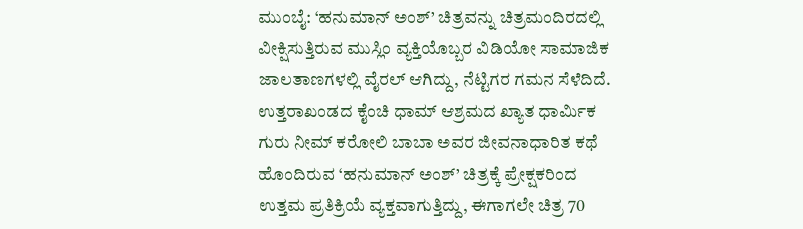ಮುಂಬೈ: ‘ಹನುಮಾನ್ ಅಂಶ್’ ಚಿತ್ರವನ್ನು ಚಿತ್ರಮಂದಿರದಲ್ಲಿ ವೀಕ್ಷಿಸುತ್ತಿರುವ ಮುಸ್ಲಿಂ ವ್ಯಕ್ತಿಯೊಬ್ಬರ ವಿಡಿಯೋ ಸಾಮಾಜಿಕ ಜಾಲತಾಣಗಳಲ್ಲಿ ವೈರಲ್ ಆಗಿದ್ದು, ನೆಟ್ಟಿಗರ ಗಮನ ಸೆಳೆದಿದೆ.
ಉತ್ತರಾಖಂಡದ ಕೈಂಚಿ ಧಾಮ್ ಆಶ್ರಮದ ಖ್ಯಾತ ಧಾರ್ಮಿಕ ಗುರು ನೀಮ್ ಕರೋಲಿ ಬಾಬಾ ಅವರ ಜೀವನಾಧಾರಿತ ಕಥೆ ಹೊಂದಿರುವ ‘ಹನುಮಾನ್ ಅಂಶ್’ ಚಿತ್ರಕ್ಕೆ ಪ್ರೇಕ್ಷಕರಿಂದ ಉತ್ತಮ ಪ್ರತಿಕ್ರಿಯೆ ವ್ಯಕ್ತವಾಗುತ್ತಿದ್ದು, ಈಗಾಗಲೇ ಚಿತ್ರ 70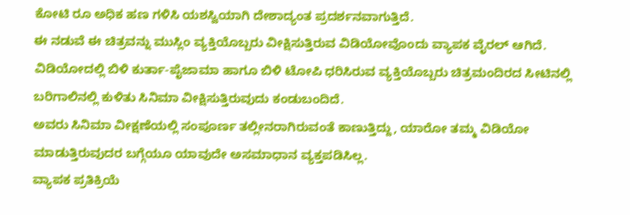ಕೋಟಿ ರೂ ಅಧಿಕ ಹಣ ಗಳಿಸಿ ಯಶಸ್ವಿಯಾಗಿ ದೇಶಾದ್ಯಂತ ಪ್ರದರ್ಶನವಾಗುತ್ತಿದೆ.
ಈ ನಡುವೆ ಈ ಚಿತ್ರವನ್ನು ಮುಸ್ಲಿಂ ವ್ಯಕ್ತಿಯೊಬ್ಬರು ವೀಕ್ಷಿಸುತ್ತಿರುವ ವಿಡಿಯೋವೊಂದು ವ್ಯಾಪಕ ವೈರಲ್ ಆಗಿದೆ. ವಿಡಿಯೋದಲ್ಲಿ ಬಿಳಿ ಕುರ್ತಾ-ಪೈಜಾಮಾ ಹಾಗೂ ಬಿಳಿ ಟೋಪಿ ಧರಿಸಿರುವ ವ್ಯಕ್ತಿಯೊಬ್ಬರು ಚಿತ್ರಮಂದಿರದ ಸೀಟಿನಲ್ಲಿ ಬರಿಗಾಲಿನಲ್ಲಿ ಕುಳಿತು ಸಿನಿಮಾ ವೀಕ್ಷಿಸುತ್ತಿರುವುದು ಕಂಡುಬಂದಿದೆ.
ಅವರು ಸಿನಿಮಾ ವೀಕ್ಷಣೆಯಲ್ಲಿ ಸಂಪೂರ್ಣ ತಲ್ಲೀನರಾಗಿರುವಂತೆ ಕಾಣುತ್ತಿದ್ದು, ಯಾರೋ ತಮ್ಮ ವಿಡಿಯೋ ಮಾಡುತ್ತಿರುವುದರ ಬಗ್ಗೆಯೂ ಯಾವುದೇ ಅಸಮಾಧಾನ ವ್ಯಕ್ತಪಡಿಸಿಲ್ಲ.
ವ್ಯಾಪಕ ಪ್ರತಿಕ್ರಿಯೆ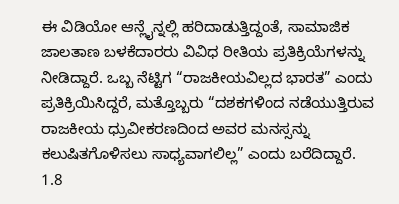ಈ ವಿಡಿಯೋ ಆನ್ಲೈನ್ನಲ್ಲಿ ಹರಿದಾಡುತ್ತಿದ್ದಂತೆ, ಸಾಮಾಜಿಕ ಜಾಲತಾಣ ಬಳಕೆದಾರರು ವಿವಿಧ ರೀತಿಯ ಪ್ರತಿಕ್ರಿಯೆಗಳನ್ನು ನೀಡಿದ್ದಾರೆ. ಒಬ್ಬ ನೆಟ್ಟಿಗ “ರಾಜಕೀಯವಿಲ್ಲದ ಭಾರತ” ಎಂದು ಪ್ರತಿಕ್ರಿಯಿಸಿದ್ದರೆ, ಮತ್ತೊಬ್ಬರು “ದಶಕಗಳಿಂದ ನಡೆಯುತ್ತಿರುವ ರಾಜಕೀಯ ಧ್ರುವೀಕರಣದಿಂದ ಅವರ ಮನಸ್ಸನ್ನು ಕಲುಷಿತಗೊಳಿಸಲು ಸಾಧ್ಯವಾಗಲಿಲ್ಲ” ಎಂದು ಬರೆದಿದ್ದಾರೆ.
1.8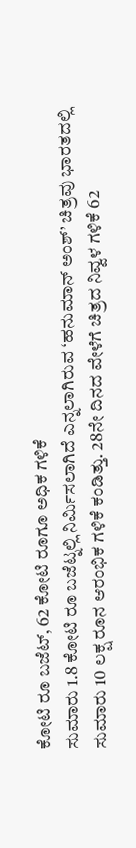ಕೋಟಿ ರೂ ಬಜೆಟ್, 62 ಕೋಟಿ ರೂಗೂ ಅಧಿಕ ಗಳಿಕೆ
ಸುಮಾರು 1.8 ಕೋಟಿ ರೂ ಬಜೆಟ್ನಲ್ಲಿ ನಿರ್ಮಿಸಲಾಗಿದೆ ಎನ್ನಲಾಗಿರುವ ‘ಹನುಮಾನ್ ಅಂಶ್’ ಚಿತ್ರವು ಭಾರತದಲ್ಲಿ ಸುಮಾರು 10 ಲಕ್ಷ ರೂನ ಆರಂಭಿಕ ಗಳಿಕೆ ಕಂಡಿತ್ತು. 28ನೇ ದಿನದ ವೇಳೆಗೆ ಚಿತ್ರದ ನಿವ್ವಳ ಗಳಿಕೆ 62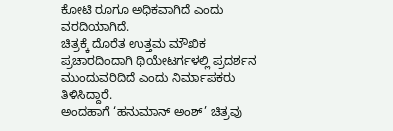ಕೋಟಿ ರೂಗೂ ಅಧಿಕವಾಗಿದೆ ಎಂದು ವರದಿಯಾಗಿದೆ.
ಚಿತ್ರಕ್ಕೆ ದೊರೆತ ಉತ್ತಮ ಮೌಖಿಕ ಪ್ರಚಾರದಿಂದಾಗಿ ಥಿಯೇಟರ್ಗಳಲ್ಲಿ ಪ್ರದರ್ಶನ ಮುಂದುವರಿದಿದೆ ಎಂದು ನಿರ್ಮಾಪಕರು ತಿಳಿಸಿದ್ದಾರೆ.
ಅಂದಹಾಗೆ ‘ಹನುಮಾನ್ ಅಂಶ್’ ಚಿತ್ರವು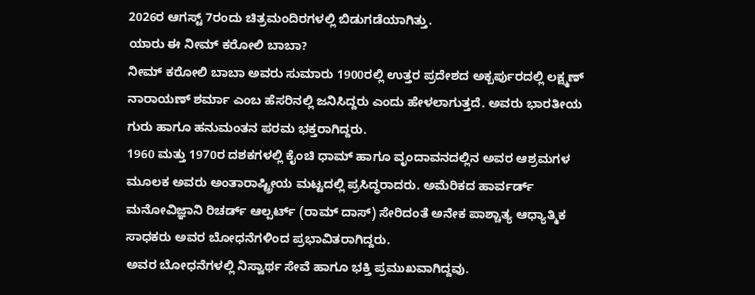2026ರ ಆಗಸ್ಟ್ 7ರಂದು ಚಿತ್ರಮಂದಿರಗಳಲ್ಲಿ ಬಿಡುಗಡೆಯಾಗಿತ್ತು.
ಯಾರು ಈ ನೀಮ್ ಕರೋಲಿ ಬಾಬಾ?
ನೀಮ್ ಕರೋಲಿ ಬಾಬಾ ಅವರು ಸುಮಾರು 1900ರಲ್ಲಿ ಉತ್ತರ ಪ್ರದೇಶದ ಅಕ್ಬರ್ಪುರದಲ್ಲಿ ಲಕ್ಷ್ಮಣ್ ನಾರಾಯಣ್ ಶರ್ಮಾ ಎಂಬ ಹೆಸರಿನಲ್ಲಿ ಜನಿಸಿದ್ದರು ಎಂದು ಹೇಳಲಾಗುತ್ತದೆ. ಅವರು ಭಾರತೀಯ ಗುರು ಹಾಗೂ ಹನುಮಂತನ ಪರಮ ಭಕ್ತರಾಗಿದ್ದರು.
1960 ಮತ್ತು 1970ರ ದಶಕಗಳಲ್ಲಿ ಕೈಂಚಿ ಧಾಮ್ ಹಾಗೂ ವೃಂದಾವನದಲ್ಲಿನ ಅವರ ಆಶ್ರಮಗಳ ಮೂಲಕ ಅವರು ಅಂತಾರಾಷ್ಟ್ರೀಯ ಮಟ್ಟದಲ್ಲಿ ಪ್ರಸಿದ್ಧರಾದರು. ಅಮೆರಿಕದ ಹಾರ್ವರ್ಡ್ ಮನೋವಿಜ್ಞಾನಿ ರಿಚರ್ಡ್ ಆಲ್ಪರ್ಟ್ (ರಾಮ್ ದಾಸ್) ಸೇರಿದಂತೆ ಅನೇಕ ಪಾಶ್ಚಾತ್ಯ ಆಧ್ಯಾತ್ಮಿಕ ಸಾಧಕರು ಅವರ ಬೋಧನೆಗಳಿಂದ ಪ್ರಭಾವಿತರಾಗಿದ್ದರು.
ಅವರ ಬೋಧನೆಗಳಲ್ಲಿ ನಿಸ್ವಾರ್ಥ ಸೇವೆ ಹಾಗೂ ಭಕ್ತಿ ಪ್ರಮುಖವಾಗಿದ್ದವು.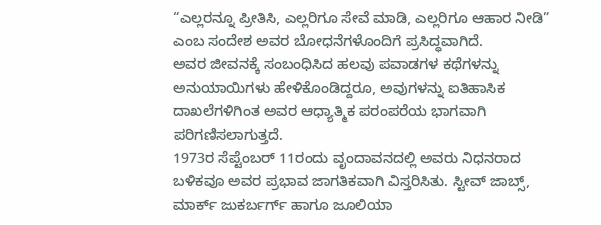“ಎಲ್ಲರನ್ನೂ ಪ್ರೀತಿಸಿ, ಎಲ್ಲರಿಗೂ ಸೇವೆ ಮಾಡಿ, ಎಲ್ಲರಿಗೂ ಆಹಾರ ನೀಡಿ” ಎಂಬ ಸಂದೇಶ ಅವರ ಬೋಧನೆಗಳೊಂದಿಗೆ ಪ್ರಸಿದ್ಧವಾಗಿದೆ.
ಅವರ ಜೀವನಕ್ಕೆ ಸಂಬಂಧಿಸಿದ ಹಲವು ಪವಾಡಗಳ ಕಥೆಗಳನ್ನು ಅನುಯಾಯಿಗಳು ಹೇಳಿಕೊಂಡಿದ್ದರೂ, ಅವುಗಳನ್ನು ಐತಿಹಾಸಿಕ ದಾಖಲೆಗಳಿಗಿಂತ ಅವರ ಆಧ್ಯಾತ್ಮಿಕ ಪರಂಪರೆಯ ಭಾಗವಾಗಿ ಪರಿಗಣಿಸಲಾಗುತ್ತದೆ.
1973ರ ಸೆಪ್ಟೆಂಬರ್ 11ರಂದು ವೃಂದಾವನದಲ್ಲಿ ಅವರು ನಿಧನರಾದ ಬಳಿಕವೂ ಅವರ ಪ್ರಭಾವ ಜಾಗತಿಕವಾಗಿ ವಿಸ್ತರಿಸಿತು. ಸ್ಟೀವ್ ಜಾಬ್ಸ್, ಮಾರ್ಕ್ ಜುಕರ್ಬರ್ಗ್ ಹಾಗೂ ಜೂಲಿಯಾ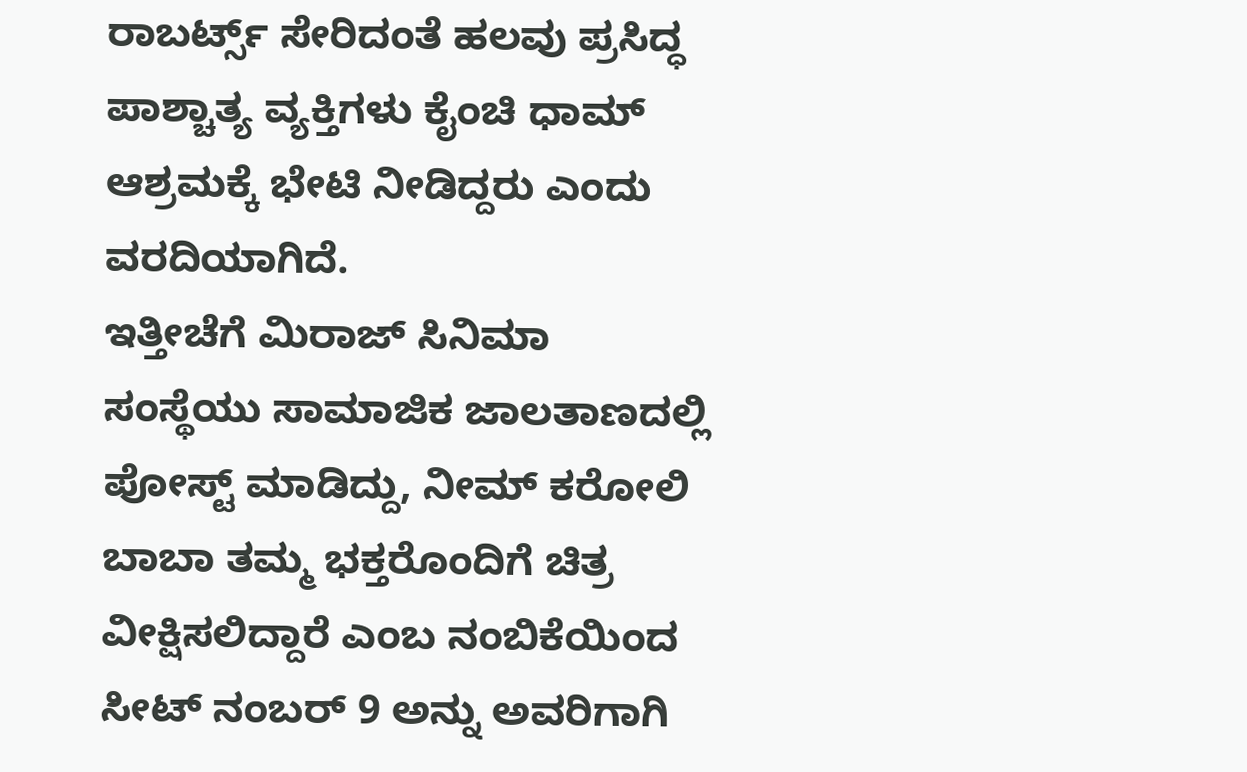ರಾಬರ್ಟ್ಸ್ ಸೇರಿದಂತೆ ಹಲವು ಪ್ರಸಿದ್ಧ ಪಾಶ್ಚಾತ್ಯ ವ್ಯಕ್ತಿಗಳು ಕೈಂಚಿ ಧಾಮ್ ಆಶ್ರಮಕ್ಕೆ ಭೇಟಿ ನೀಡಿದ್ದರು ಎಂದು ವರದಿಯಾಗಿದೆ.
ಇತ್ತೀಚೆಗೆ ಮಿರಾಜ್ ಸಿನಿಮಾ ಸಂಸ್ಥೆಯು ಸಾಮಾಜಿಕ ಜಾಲತಾಣದಲ್ಲಿ ಪೋಸ್ಟ್ ಮಾಡಿದ್ದು, ನೀಮ್ ಕರೋಲಿ ಬಾಬಾ ತಮ್ಮ ಭಕ್ತರೊಂದಿಗೆ ಚಿತ್ರ ವೀಕ್ಷಿಸಲಿದ್ದಾರೆ ಎಂಬ ನಂಬಿಕೆಯಿಂದ ಸೀಟ್ ನಂಬರ್ 9 ಅನ್ನು ಅವರಿಗಾಗಿ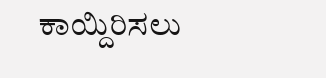ಕಾಯ್ದಿರಿಸಲು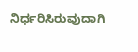ನಿರ್ಧರಿಸಿರುವುದಾಗಿ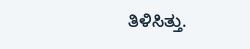ತಿಳಿಸಿತ್ತು.